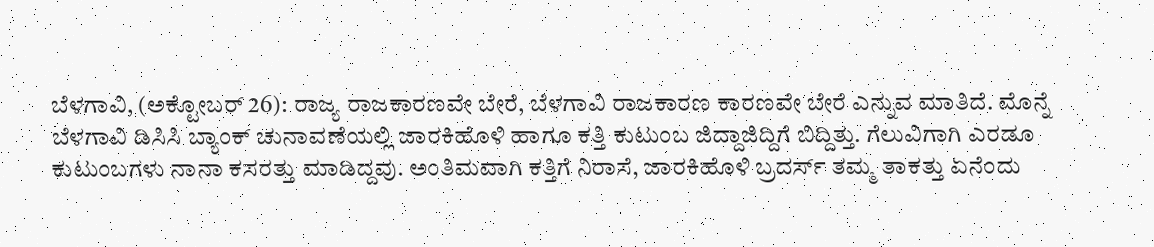ಬೆಳಗಾವಿ, (ಅಕ್ಟೋಬರ್ 26): ರಾಜ್ಯ ರಾಜಕಾರಣವೇ ಬೇರೆ, ಬೆಳಗಾವಿ ರಾಜಕಾರಣ ಕಾರಣವೇ ಬೇರೆ ಎನ್ನುವ ಮಾತಿದೆ. ಮೊನ್ನೆ ಬೆಳಗಾವಿ ಡಿಸಿಸಿ ಬ್ಯಾಂಕ್ ಚುನಾವಣೆಯಲ್ಲಿ ಜಾರಕಿಹೊಳಿ ಹಾಗೂ ಕತ್ತಿ ಕುಟುಂಬ ಜಿದ್ದಾಜಿದ್ದಿಗೆ ಬಿದ್ದಿತ್ತು. ಗೆಲುವಿಗಾಗಿ ಎರಡೂ ಕುಟುಂಬಗಳು ನಾನಾ ಕಸರತ್ತು ಮಾಡಿದ್ದವು. ಅಂತಿಮವಾಗಿ ಕತ್ತಿಗೆ ನಿರಾಸೆ, ಜಾರಕಿಹೊಳಿ ಬ್ರದರ್ಸ್ ತಮ್ಮ ತಾಕತ್ತು ಏನೆಂದು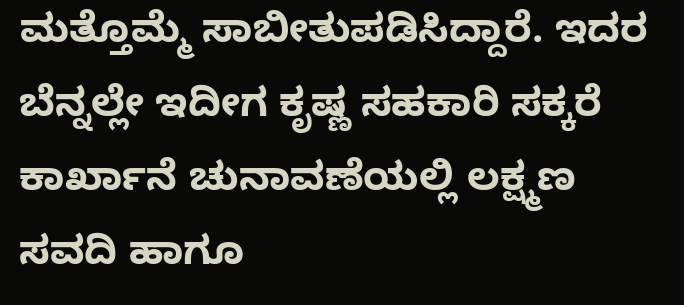ಮತ್ತೊಮ್ಮೆ ಸಾಬೀತುಪಡಿಸಿದ್ದಾರೆ. ಇದರ ಬೆನ್ನಲ್ಲೇ ಇದೀಗ ಕೃಷ್ಣ ಸಹಕಾರಿ ಸಕ್ಕರೆ ಕಾರ್ಖಾನೆ ಚುನಾವಣೆಯಲ್ಲಿ ಲಕ್ಷ್ಮಣ ಸವದಿ ಹಾಗೂ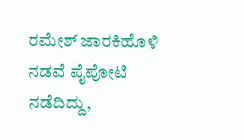ರಮೇಶ್ ಜಾರಕಿಹೊಳಿ ನಡವೆ ಪೈಪೋಟಿ ನಡೆದಿದ್ದು,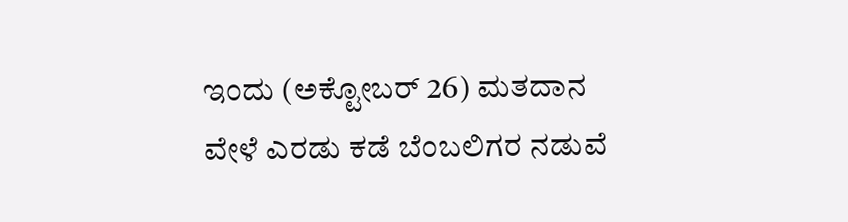ಇಂದು (ಅಕ್ಟೋಬರ್ 26) ಮತದಾನ ವೇಳೆ ಎರಡು ಕಡೆ ಬೆಂಬಲಿಗರ ನಡುವೆ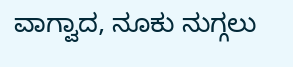ವಾಗ್ವಾದ, ನೂಕು ನುಗ್ಗಲು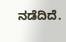ನಡೆದಿದೆ.